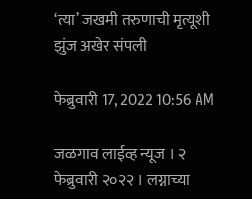‘त्या’ जखमी तरुणाची मृत्यूशी झुंज अखेर संपली

फेब्रुवारी 17, 2022 10:56 AM

जळगाव लाईव्ह न्यूज । २ फेब्रुवारी २०२२ । लग्नाच्या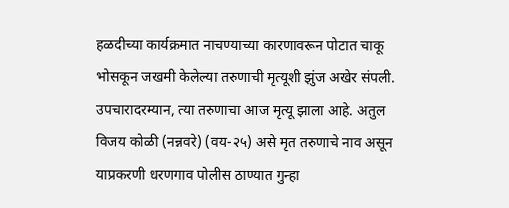हळदीच्या कार्यक्रमात नाचण्याच्या कारणावरून पोटात चाकू भोसकून जखमी केलेल्या तरुणाची मृत्यूशी झुंज अखेर संपली. उपचारादरम्यान, त्या तरुणाचा आज मृत्यू झाला आहे. अतुल विजय कोळी (नन्नवरे) (वय-२५) असे मृत तरुणाचे नाव असून याप्रकरणी धरणगाव पोलीस ठाण्यात गुन्हा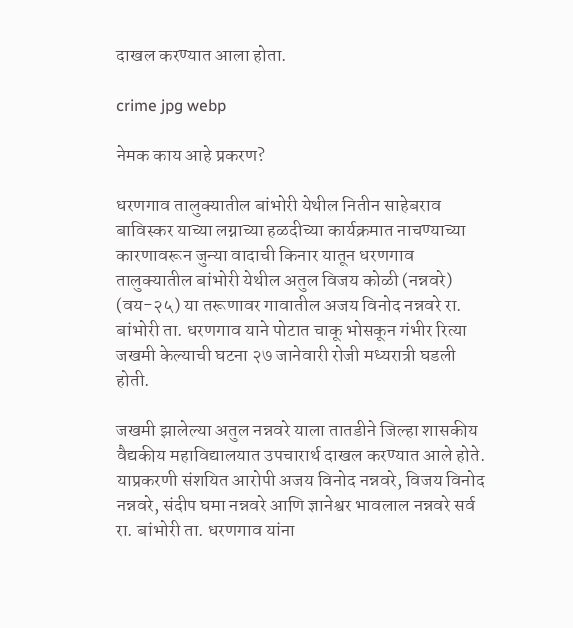दाखल करण्यात आला होता.

crime jpg webp

नेमक काय आहे प्रकरण?

धरणगाव तालुक्यातील बांभोरी येथील नितीन साहेबराव बाविस्कर याच्या लग्नाच्या हळदीच्या कार्यक्रमात नाचण्याच्या कारणावरून जुन्या वादाची किनार यातून धरणगाव तालुक्यातील बांभोरी येथील अतुल विजय कोळी (नन्नवरे) (वय-२५) या तरूणावर गावातील अजय विनोद नन्नवरे रा. बांभोरी ता. धरणगाव याने पोटात चाकू भोसकून गंभीर रित्या जखमी केल्याची घटना २७ जानेवारी रोजी मध्यरात्री घडली होती.

जखमी झालेल्या अतुल नन्नवरे याला तातडीने जिल्हा शासकीय वैद्यकीय महाविद्यालयात उपचारार्थ दाखल करण्यात आले होते. याप्रकरणी संशयित आरोपी अजय विनोद नन्नवरे, विजय विनोद नन्नवरे, संदीप घमा नन्नवरे आणि ज्ञानेश्वर भावलाल नन्नवरे सर्व रा. बांभोरी ता. धरणगाव यांना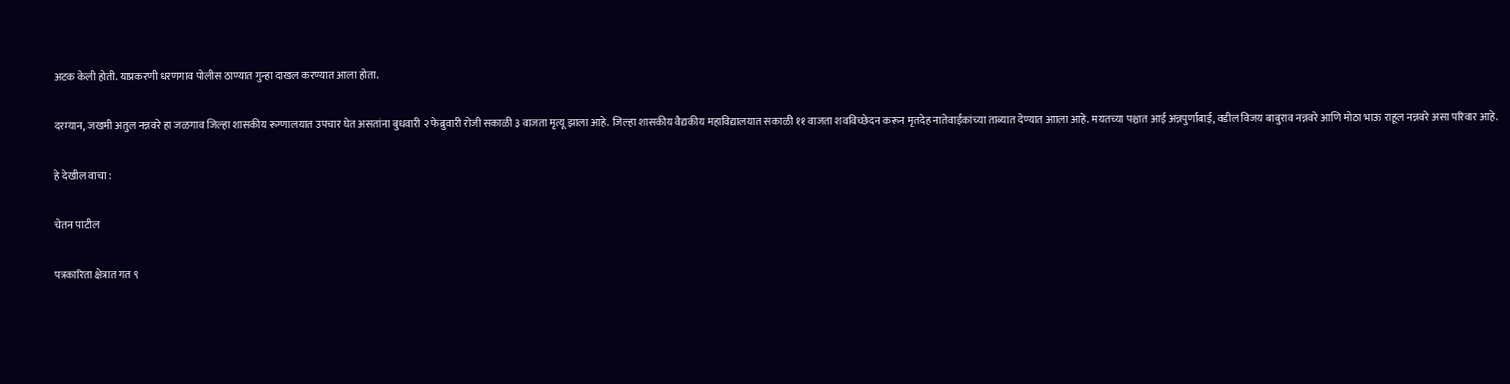अटक केली होती. याप्रकरणी धरणगाव पोलीस ठाण्यात गुन्हा दाखल करण्यात आला होता.

दरम्यान, जखमी अतुल नन्नवरे हा जळगाव जिल्हा शासकीय रूग्णालयात उपचार घेत असतांना बुधवारी २ फेब्रुवारी रोजी सकाळी ३ वाजता मृत्यू झाला आहे. जिल्हा शासकीय वैद्यकीय महाविद्यालयात सकाळी ११ वाजता शवविच्छेदन करून मृतदेह नातेवाईकांच्या ताब्यात देण्यात आाला आहे. मयतच्या पश्चात आई अन्नपुर्णाबाई, वडील विजय बाबुराव नन्नवरे आणि मोठा भाऊ राहूल नन्नवरे असा परिवार आहे.

हे देखील वाचा :

चेतन पाटील

पत्रकारिता क्षेत्रात गत ९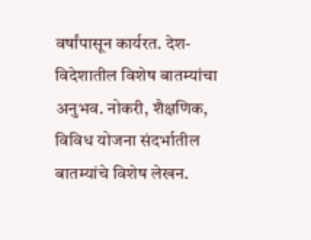वर्षांपासून कार्यरत. देश-विदेशातील विशेष बातम्यांचा अनुभव. नोकरी, शैक्षणिक, विविध योजना संदर्भातील बातम्यांचे विशेष लेखन.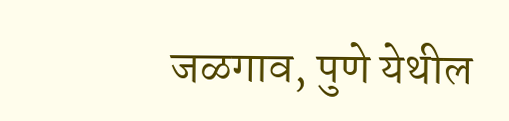जळगाव, पुणे येथील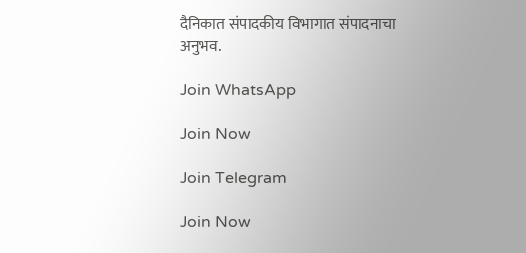दैनिकात संपादकीय विभागात संपादनाचा अनुभव.

Join WhatsApp

Join Now

Join Telegram

Join Now